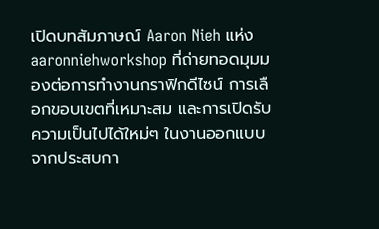เปิดบทสัมภาษณ์ Aaron Nieh แห่ง aaronniehworkshop ที่ถ่ายทอดมุมมองต่อการทำงานกราฟิกดีไซน์ การเลือกขอบเขตที่เหมาะสม และการเปิดรับความเป็นไปได้ใหม่ๆ ในงานออกแบบ จากประสบกา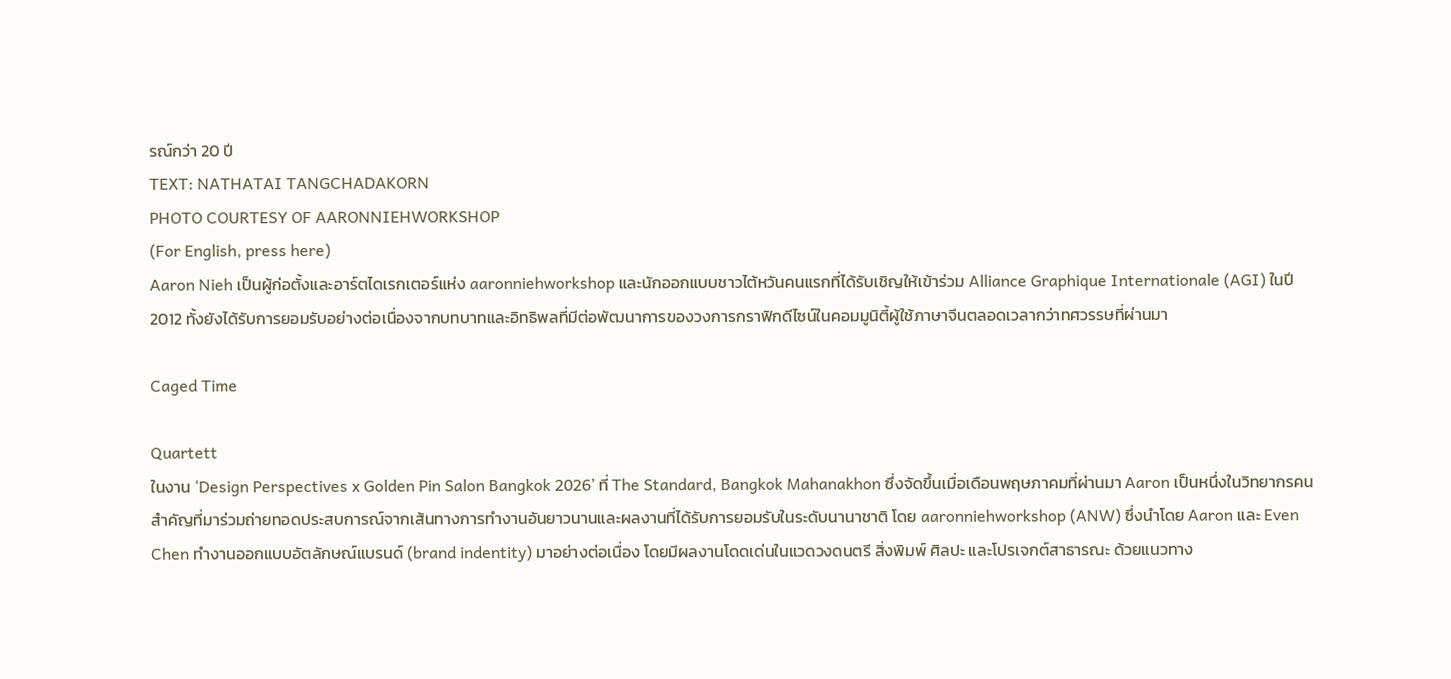รณ์กว่า 20 ปี
TEXT: NATHATAI TANGCHADAKORN
PHOTO COURTESY OF AARONNIEHWORKSHOP
(For English, press here)
Aaron Nieh เป็นผู้ก่อตั้งและอาร์ตไดเรกเตอร์แห่ง aaronniehworkshop และนักออกแบบชาวไต้หวันคนแรกที่ได้รับเชิญให้เข้าร่วม Alliance Graphique Internationale (AGI) ในปี 2012 ทั้งยังได้รับการยอมรับอย่างต่อเนื่องจากบทบาทและอิทธิพลที่มีต่อพัฒนาการของวงการกราฟิกดีไซน์ในคอมมูนิตี้ผู้ใช้ภาษาจีนตลอดเวลากว่าทศวรรษที่ผ่านมา

Caged Time

Quartett
ในงาน ‘Design Perspectives x Golden Pin Salon Bangkok 2026’ ที่ The Standard, Bangkok Mahanakhon ซึ่งจัดขึ้นเมื่อเดือนพฤษภาคมที่ผ่านมา Aaron เป็นหนึ่งในวิทยากรคนสำคัญที่มาร่วมถ่ายทอดประสบการณ์จากเส้นทางการทำงานอันยาวนานและผลงานที่ได้รับการยอมรับในระดับนานาชาติ โดย aaronniehworkshop (ANW) ซึ่งนำโดย Aaron และ Even Chen ทำงานออกแบบอัตลักษณ์แบรนด์ (brand indentity) มาอย่างต่อเนื่อง โดยมีผลงานโดดเด่นในแวดวงดนตรี สิ่งพิมพ์ ศิลปะ และโปรเจกต์สาธารณะ ด้วยแนวทาง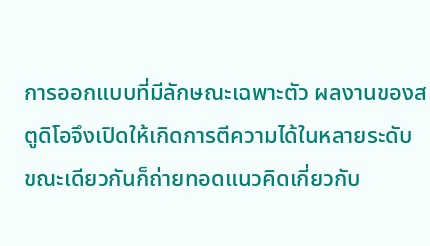การออกแบบที่มีลักษณะเฉพาะตัว ผลงานของสตูดิโอจึงเปิดให้เกิดการตีความได้ในหลายระดับ ขณะเดียวกันก็ถ่ายทอดแนวคิดเกี่ยวกับ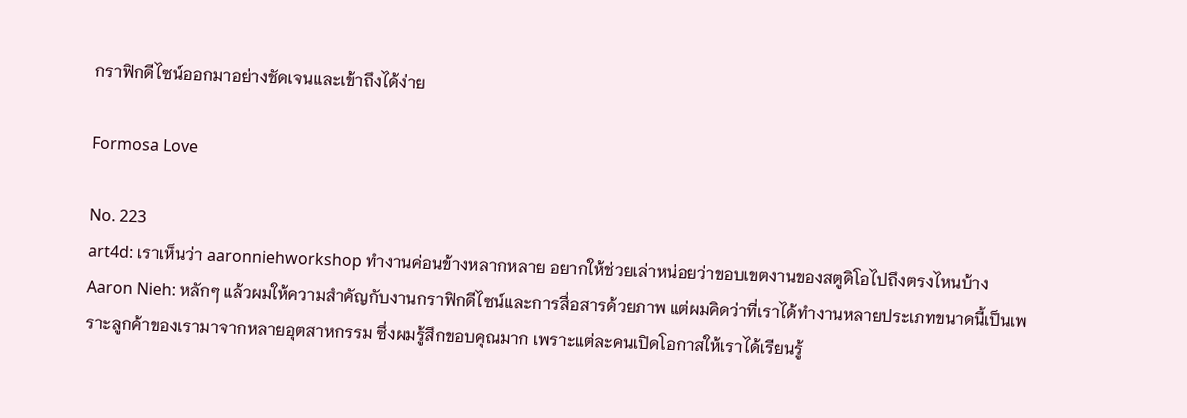กราฟิกดีไซน์ออกมาอย่างชัดเจนและเข้าถึงได้ง่าย

Formosa Love

No. 223
art4d: เราเห็นว่า aaronniehworkshop ทำงานค่อนข้างหลากหลาย อยากให้ช่วยเล่าหน่อยว่าขอบเขตงานของสตูดิโอไปถึงตรงไหนบ้าง
Aaron Nieh: หลักๆ แล้วผมให้ความสำคัญกับงานกราฟิกดีไซน์และการสื่อสารด้วยภาพ แต่ผมคิดว่าที่เราได้ทำงานหลายประเภทขนาดนี้เป็นเพราะลูกค้าของเรามาจากหลายอุตสาหกรรม ซึ่งผมรู้สึกขอบคุณมาก เพราะแต่ละคนเปิดโอกาสให้เราได้เรียนรู้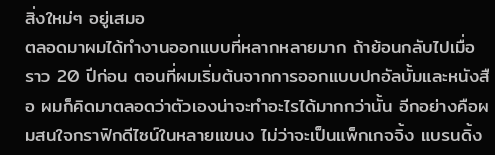สิ่งใหม่ๆ อยู่เสมอ
ตลอดมาผมได้ทำงานออกแบบที่หลากหลายมาก ถ้าย้อนกลับไปเมื่อราว 20 ปีก่อน ตอนที่ผมเริ่มต้นจากการออกแบบปกอัลบั้มและหนังสือ ผมก็คิดมาตลอดว่าตัวเองน่าจะทำอะไรได้มากกว่านั้น อีกอย่างคือผมสนใจกราฟิกดีไซน์ในหลายแขนง ไม่ว่าจะเป็นแพ็กเกจจิ้ง แบรนดิ้ง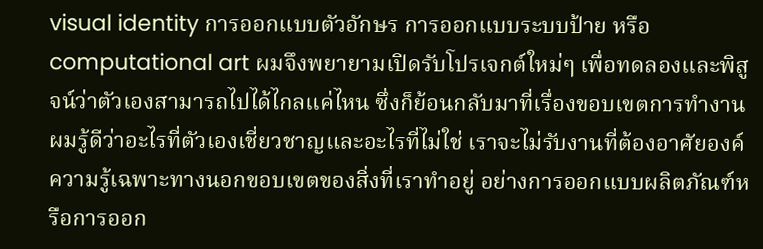visual identity การออกแบบตัวอักษร การออกแบบระบบป้าย หรือ computational art ผมจึงพยายามเปิดรับโปรเจกต์ใหม่ๆ เพื่อทดลองและพิสูจน์ว่าตัวเองสามารถไปได้ไกลแค่ไหน ซึ่งก็ย้อนกลับมาที่เรื่องขอบเขตการทำงาน ผมรู้ดีว่าอะไรที่ตัวเองเชี่ยวชาญและอะไรที่ไม่ใช่ เราจะไม่รับงานที่ต้องอาศัยองค์ความรู้เฉพาะทางนอกขอบเขตของสิ่งที่เราทำอยู่ อย่างการออกแบบผลิตภัณฑ์หรือการออก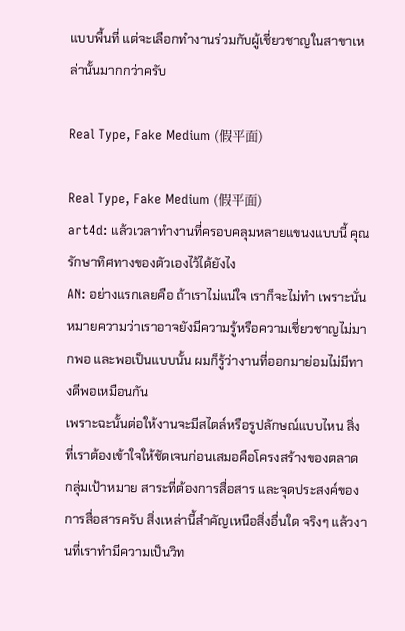แบบพื้นที่ แต่จะเลือกทำงานร่วมกับผู้เชี่ยวชาญในสาขาเหล่านั้นมากกว่าครับ

Real Type, Fake Medium (假平面)

Real Type, Fake Medium (假平面)
art4d: แล้วเวลาทำงานที่ครอบคลุมหลายแขนงแบบนี้ คุณรักษาทิศทางของตัวเองไว้ได้ยังไง
AN: อย่างแรกเลยคือ ถ้าเราไม่แน่ใจ เราก็จะไม่ทำ เพราะนั่นหมายความว่าเราอาจยังมีความรู้หรือความเชี่ยวชาญไม่มากพอ และพอเป็นแบบนั้น ผมก็รู้ว่างานที่ออกมาย่อมไม่มีทางดีพอเหมือนกัน
เพราะฉะนั้นต่อให้งานจะมีสไตล์หรือรูปลักษณ์แบบไหน สิ่งที่เราต้องเข้าใจให้ชัดเจนก่อนเสมอคือโครงสร้างของตลาด กลุ่มเป้าหมาย สาระที่ต้องการสื่อสาร และจุดประสงค์ของการสื่อสารครับ สิ่งเหล่านี้สำคัญเหนือสิ่งอื่นใด จริงๆ แล้วงานที่เราทำมีความเป็นวิท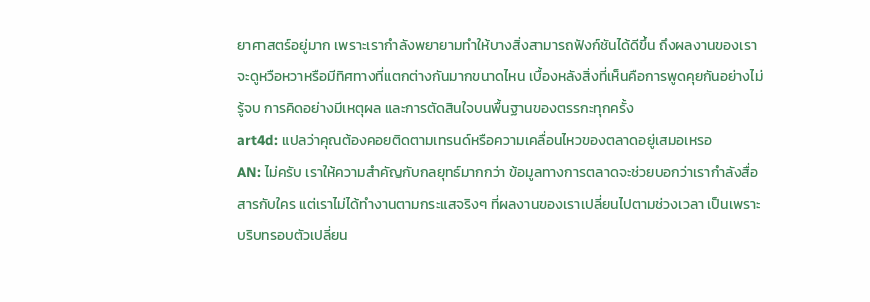ยาศาสตร์อยู่มาก เพราะเรากำลังพยายามทำให้บางสิ่งสามารถฟังก์ชันได้ดีขึ้น ถึงผลงานของเราจะดูหวือหวาหรือมีทิศทางที่แตกต่างกันมากขนาดไหน เบื้องหลังสิ่งที่เห็นคือการพูดคุยกันอย่างไม่รู้จบ การคิดอย่างมีเหตุผล และการตัดสินใจบนพื้นฐานของตรรกะทุกครั้ง
art4d: แปลว่าคุณต้องคอยติดตามเทรนด์หรือความเคลื่อนไหวของตลาดอยู่เสมอเหรอ
AN: ไม่ครับ เราให้ความสำคัญกับกลยุทธ์มากกว่า ข้อมูลทางการตลาดจะช่วยบอกว่าเรากำลังสื่อสารกับใคร แต่เราไม่ได้ทำงานตามกระแสจริงๆ ที่ผลงานของเราเปลี่ยนไปตามช่วงเวลา เป็นเพราะบริบทรอบตัวเปลี่ยน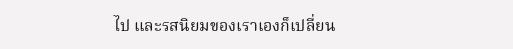ไป และรสนิยมของเราเองก็เปลี่ยน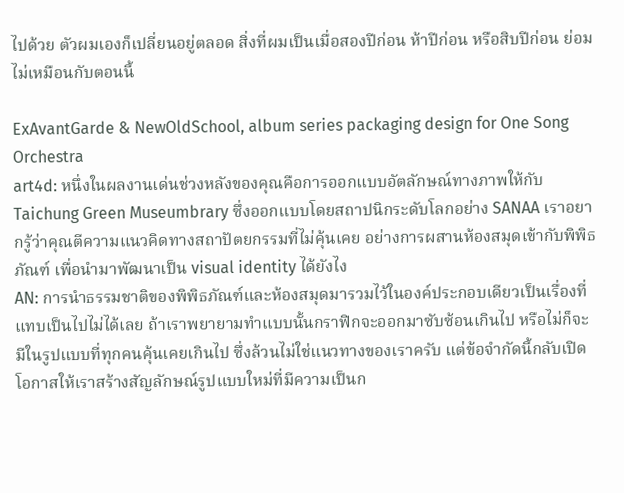ไปด้วย ตัวผมเองก็เปลี่ยนอยู่ตลอด สิ่งที่ผมเป็นเมื่อสองปีก่อน ห้าปีก่อน หรือสิบปีก่อน ย่อมไม่เหมือนกับตอนนี้

ExAvantGarde & NewOldSchool, album series packaging design for One Song Orchestra
art4d: หนึ่งในผลงานเด่นช่วงหลังของคุณคือการออกแบบอัตลักษณ์ทางภาพให้กับ Taichung Green Museumbrary ซึ่งออกแบบโดยสถาปนิกระดับโลกอย่าง SANAA เราอยากรู้ว่าคุณตีความแนวคิดทางสถาปัตยกรรมที่ไม่คุ้นเคย อย่างการผสานห้องสมุดเข้ากับพิพิธภัณฑ์ เพื่อนำมาพัฒนาเป็น visual identity ได้ยังไง
AN: การนำธรรมชาติของพิพิธภัณฑ์และห้องสมุดมารวมไว้ในองค์ประกอบเดียวเป็นเรื่องที่แทบเป็นไปไม่ได้เลย ถ้าเราพยายามทำแบบนั้นกราฟิกจะออกมาซับซ้อนเกินไป หรือไม่ก็จะมีในรูปแบบที่ทุกคนคุ้นเคยเกินไป ซึ่งล้วนไม่ใช่แนวทางของเราครับ แต่ข้อจำกัดนี้กลับเปิดโอกาสให้เราสร้างสัญลักษณ์รูปแบบใหม่ที่มีความเป็นก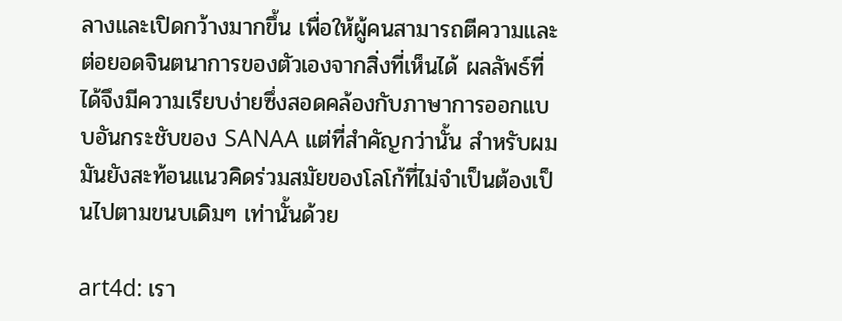ลางและเปิดกว้างมากขึ้น เพื่อให้ผู้คนสามารถตีความและต่อยอดจินตนาการของตัวเองจากสิ่งที่เห็นได้ ผลลัพธ์ที่ได้จึงมีความเรียบง่ายซึ่งสอดคล้องกับภาษาการออกแบบอันกระชับของ SANAA แต่ที่สำคัญกว่านั้น สำหรับผมมันยังสะท้อนแนวคิดร่วมสมัยของโลโก้ที่ไม่จำเป็นต้องเป็นไปตามขนบเดิมๆ เท่านั้นด้วย

art4d: เรา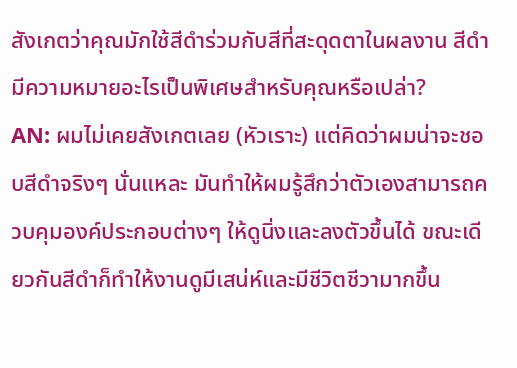สังเกตว่าคุณมักใช้สีดำร่วมกับสีที่สะดุดตาในผลงาน สีดำมีความหมายอะไรเป็นพิเศษสำหรับคุณหรือเปล่า?
AN: ผมไม่เคยสังเกตเลย (หัวเราะ) แต่คิดว่าผมน่าจะชอบสีดำจริงๆ นั่นแหละ มันทำให้ผมรู้สึกว่าตัวเองสามารถควบคุมองค์ประกอบต่างๆ ให้ดูนิ่งและลงตัวขึ้นได้ ขณะเดียวกันสีดำก็ทำให้งานดูมีเสน่ห์และมีชีวิตชีวามากขึ้น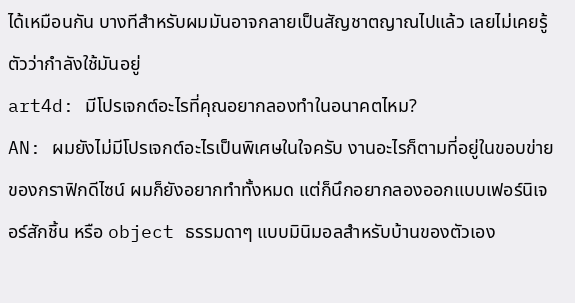ได้เหมือนกัน บางทีสำหรับผมมันอาจกลายเป็นสัญชาตญาณไปแล้ว เลยไม่เคยรู้ตัวว่ากำลังใช้มันอยู่
art4d: มีโปรเจกต์อะไรที่คุณอยากลองทำในอนาคตไหม?
AN: ผมยังไม่มีโปรเจกต์อะไรเป็นพิเศษในใจครับ งานอะไรก็ตามที่อยู่ในขอบข่ายของกราฟิกดีไซน์ ผมก็ยังอยากทำทั้งหมด แต่ก็นึกอยากลองออกแบบเฟอร์นิเจอร์สักชิ้น หรือ object ธรรมดาๆ แบบมินิมอลสำหรับบ้านของตัวเอง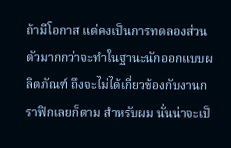ถ้ามีโอกาส แต่คงเป็นการทดลองส่วนตัวมากกว่าจะทำในฐานะนักออกแบบผลิตภัณฑ์ ถึงจะไม่ได้เกี่ยวข้องกับงานกราฟิกเลยก็ตาม สำหรับผม นั่นน่าจะเป็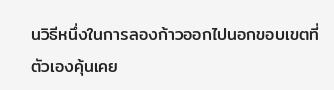นวิธีหนึ่งในการลองก้าวออกไปนอกขอบเขตที่ตัวเองคุ้นเคย